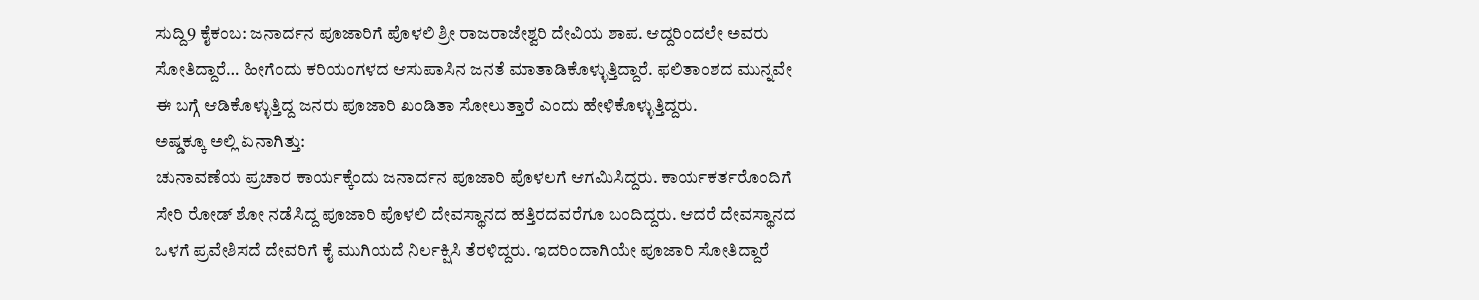ಸುದ್ದಿ9 ಕೈಕಂಬ: ಜನಾರ್ದನ ಪೂಜಾರಿಗೆ ಪೊಳಲಿ ಶ್ರೀ ರಾಜರಾಜೇಶ್ವರಿ ದೇವಿಯ ಶಾಪ. ಆದ್ದರಿಂದಲೇ ಅವರು ಸೋತಿದ್ದಾರೆ… ಹೀಗೆಂದು ಕರಿಯಂಗಳದ ಆಸುಪಾಸಿನ ಜನತೆ ಮಾತಾಡಿಕೊಳ್ಳುತ್ತಿದ್ದಾರೆ. ಫಲಿತಾಂಶದ ಮುನ್ನವೇ ಈ ಬಗ್ಗೆ ಆಡಿಕೊಳ್ಳುತ್ತಿದ್ದ ಜನರು ಪೂಜಾರಿ ಖಂಡಿತಾ ಸೋಲುತ್ತಾರೆ ಎಂದು ಹೇಳಿಕೊಳ್ಳುತ್ತಿದ್ದರು.
ಅಷ್ಡಕ್ಕೂ ಅಲ್ಲಿ ಏನಾಗಿತ್ತು:
ಚುನಾವಣೆಯ ಪ್ರಚಾರ ಕಾರ್ಯಕ್ಕೆಂದು ಜನಾರ್ದನ ಪೂಜಾರಿ ಪೊಳಲಗೆ ಆಗಮಿಸಿದ್ದರು. ಕಾರ್ಯಕರ್ತರೊಂದಿಗೆ ಸೇರಿ ರೋಡ್ ಶೋ ನಡೆಸಿದ್ದ ಪೂಜಾರಿ ಪೊಳಲಿ ದೇವಸ್ಥಾನದ ಹತ್ತಿರದವರೆಗೂ ಬಂದಿದ್ದರು. ಆದರೆ ದೇವಸ್ಥಾನದ ಒಳಗೆ ಪ್ರವೇಶಿಸದೆ ದೇವರಿಗೆ ಕೈ ಮುಗಿಯದೆ ನಿರ್ಲಕ್ಷಿಸಿ ತೆರಳಿದ್ದರು. ಇದರಿಂದಾಗಿಯೇ ಪೂಜಾರಿ ಸೋತಿದ್ದಾರೆ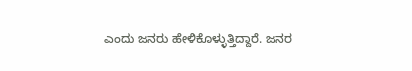ಎಂದು ಜನರು ಹೇಳಿಕೊಳ್ಳುತ್ತಿದ್ದಾರೆ. ಜನರ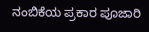ನಂಬಿಕೆಯ ಪ್ರಕಾರ ಪೂಜಾರಿ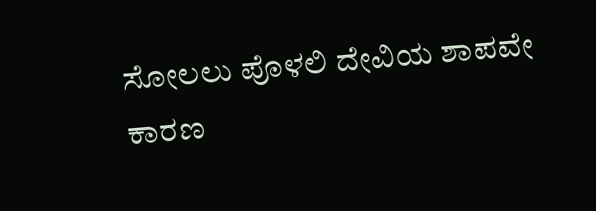ಸೋಲಲು ಪೊಳಲಿ ದೇವಿಯ ಶಾಪವೇ ಕಾರಣ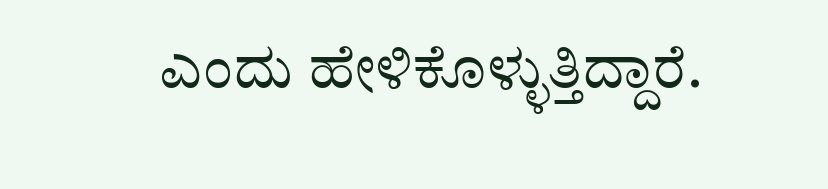ಎಂದು ಹೇಳಿಕೊಳ್ಳುತ್ತಿದ್ದಾರೆ.